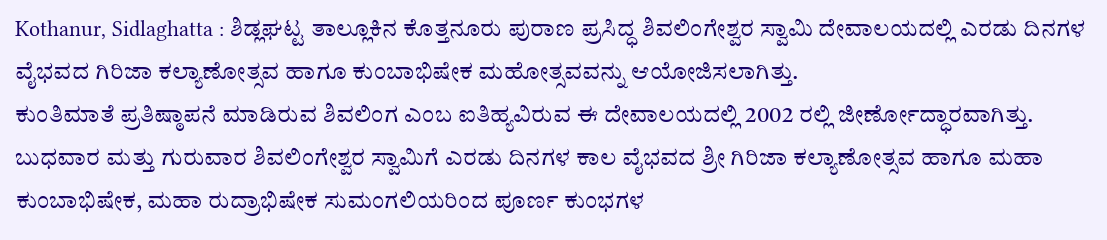Kothanur, Sidlaghatta : ಶಿಡ್ಲಘಟ್ಟ ತಾಲ್ಲೂಕಿನ ಕೊತ್ತನೂರು ಪುರಾಣ ಪ್ರಸಿದ್ಧ ಶಿವಲಿಂಗೇಶ್ವರ ಸ್ವಾಮಿ ದೇವಾಲಯದಲ್ಲಿ ಎರಡು ದಿನಗಳ ವೈಭವದ ಗಿರಿಜಾ ಕಲ್ಯಾಣೋತ್ಸವ ಹಾಗೂ ಕುಂಬಾಭಿಷೇಕ ಮಹೋತ್ಸವವನ್ನು ಆಯೋಜಿಸಲಾಗಿತ್ತು.
ಕುಂತಿಮಾತೆ ಪ್ರತಿಷ್ಠಾಪನೆ ಮಾಡಿರುವ ಶಿವಲಿಂಗ ಎಂಬ ಐತಿಹ್ಯವಿರುವ ಈ ದೇವಾಲಯದಲ್ಲಿ 2002 ರಲ್ಲಿ ಜೀರ್ಣೋದ್ಧಾರವಾಗಿತ್ತು. ಬುಧವಾರ ಮತ್ತು ಗುರುವಾರ ಶಿವಲಿಂಗೇಶ್ವರ ಸ್ವಾಮಿಗೆ ಎರಡು ದಿನಗಳ ಕಾಲ ವೈಭವದ ಶ್ರೀ ಗಿರಿಜಾ ಕಲ್ಯಾಣೋತ್ಸವ ಹಾಗೂ ಮಹಾ ಕುಂಬಾಭಿಷೇಕ, ಮಹಾ ರುದ್ರಾಭಿಷೇಕ ಸುಮಂಗಲಿಯರಿಂದ ಪೂರ್ಣ ಕುಂಭಗಳ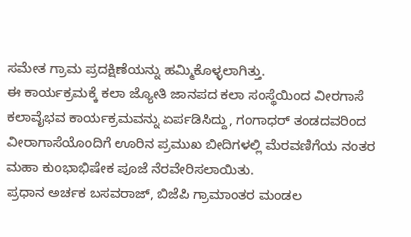ಸಮೇತ ಗ್ರಾಮ ಪ್ರದಕ್ಷಿಣೆಯನ್ನು ಹಮ್ಮಿಕೊಳ್ಳಲಾಗಿತ್ತು.
ಈ ಕಾರ್ಯಕ್ರಮಕ್ಕೆ ಕಲಾ ಜ್ಯೋತಿ ಜಾನಪದ ಕಲಾ ಸಂಸ್ಥೆಯಿಂದ ವೀರಗಾಸೆ ಕಲಾವೈಭವ ಕಾರ್ಯಕ್ರಮವನ್ನು ಏರ್ಪಡಿಸಿದ್ದು, ಗಂಗಾಧರ್ ತಂಡದವರಿಂದ ವೀರಾಗಾಸೆಯೊಂದಿಗೆ ಊರಿನ ಪ್ರಮುಖ ಬೀದಿಗಳಲ್ಲಿ ಮೆರವಣಿಗೆಯ ನಂತರ ಮಹಾ ಕುಂಭಾಭಿಷೇಕ ಪೂಜೆ ನೆರವೇರಿಸಲಾಯಿತು.
ಪ್ರಧಾನ ಅರ್ಚಕ ಬಸವರಾಜ್, ಬಿಜೆಪಿ ಗ್ರಾಮಾಂತರ ಮಂಡಲ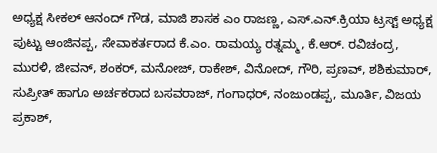ಅಧ್ಯಕ್ಷ ಸೀಕಲ್ ಆನಂದ್ ಗೌಡ, ಮಾಜಿ ಶಾಸಕ ಎಂ ರಾಜಣ್ಣ, ಎಸ್.ಎನ್.ಕ್ರಿಯಾ ಟ್ರಸ್ಟ್ ಅಧ್ಯಕ್ಷ ಪುಟ್ಟು ಆಂಜಿನಪ್ಪ, ಸೇವಾಕರ್ತರಾದ ಕೆ.ಎಂ. ರಾಮಯ್ಯ ರತ್ನಮ್ಮ, ಕೆ.ಆರ್. ರವಿಚಂದ್ರ, ಮುರಳಿ, ಜೀವನ್, ಶಂಕರ್, ಮನೋಜ್, ರಾಕೇಶ್, ವಿನೋದ್, ಗೌರಿ, ಪ್ರಣವ್, ಶಶಿಕುಮಾರ್, ಸುಪ್ರೀತ್ ಹಾಗೂ ಅರ್ಚಕರಾದ ಬಸವರಾಜ್, ಗಂಗಾಧರ್, ನಂಜುಂಡಪ್ಪ, ಮೂರ್ತಿ, ವಿಜಯ ಪ್ರಕಾಶ್,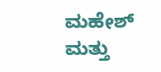ಮಹೇಶ್ ಮತ್ತು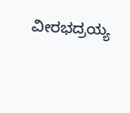ವೀರಭದ್ರಯ್ಯ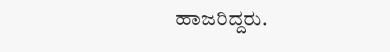ಹಾಜರಿದ್ದರು.